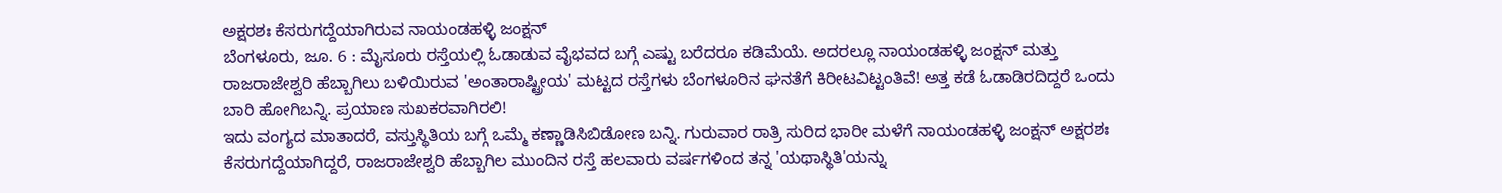ಅಕ್ಷರಶಃ ಕೆಸರುಗದ್ದೆಯಾಗಿರುವ ನಾಯಂಡಹಳ್ಳಿ ಜಂಕ್ಷನ್
ಬೆಂಗಳೂರು, ಜೂ. 6 : ಮೈಸೂರು ರಸ್ತೆಯಲ್ಲಿ ಓಡಾಡುವ ವೈಭವದ ಬಗ್ಗೆ ಎಷ್ಟು ಬರೆದರೂ ಕಡಿಮೆಯೆ. ಅದರಲ್ಲೂ ನಾಯಂಡಹಳ್ಳಿ ಜಂಕ್ಷನ್ ಮತ್ತು ರಾಜರಾಜೇಶ್ವರಿ ಹೆಬ್ಬಾಗಿಲು ಬಳಿಯಿರುವ 'ಅಂತಾರಾಷ್ಟ್ರೀಯ' ಮಟ್ಟದ ರಸ್ತೆಗಳು ಬೆಂಗಳೂರಿನ ಘನತೆಗೆ ಕಿರೀಟವಿಟ್ಟಂತಿವೆ! ಅತ್ತ ಕಡೆ ಓಡಾಡಿರದಿದ್ದರೆ ಒಂದು ಬಾರಿ ಹೋಗಿಬನ್ನಿ. ಪ್ರಯಾಣ ಸುಖಕರವಾಗಿರಲಿ!
ಇದು ವಂಗ್ಯದ ಮಾತಾದರೆ, ವಸ್ತುಸ್ಥಿತಿಯ ಬಗ್ಗೆ ಒಮ್ಮೆ ಕಣ್ಣಾಡಿಸಿಬಿಡೋಣ ಬನ್ನಿ. ಗುರುವಾರ ರಾತ್ರಿ ಸುರಿದ ಭಾರೀ ಮಳೆಗೆ ನಾಯಂಡಹಳ್ಳಿ ಜಂಕ್ಷನ್ ಅಕ್ಷರಶಃ ಕೆಸರುಗದ್ದೆಯಾಗಿದ್ದರೆ, ರಾಜರಾಜೇಶ್ವರಿ ಹೆಬ್ಬಾಗಿಲ ಮುಂದಿನ ರಸ್ತೆ ಹಲವಾರು ವರ್ಷಗಳಿಂದ ತನ್ನ 'ಯಥಾಸ್ಥಿತಿ'ಯನ್ನು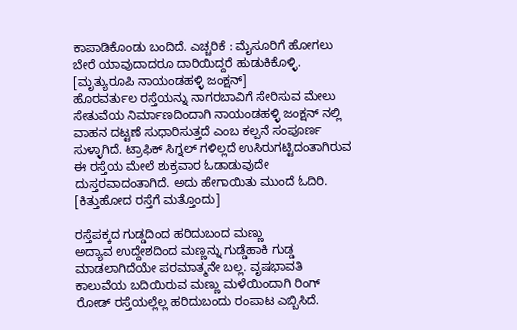ಕಾಪಾಡಿಕೊಂಡು ಬಂದಿದೆ. ಎಚ್ಚರಿಕೆ : ಮೈಸೂರಿಗೆ ಹೋಗಲು ಬೇರೆ ಯಾವುದಾದರೂ ದಾರಿಯಿದ್ದರೆ ಹುಡುಕಿಕೊಳ್ಳಿ. [ಮೃತ್ಯುರೂಪಿ ನಾಯಂಡಹಳ್ಳಿ ಜಂಕ್ಷನ್]
ಹೊರವರ್ತುಲ ರಸ್ತೆಯನ್ನು ನಾಗರಬಾವಿಗೆ ಸೇರಿಸುವ ಮೇಲು ಸೇತುವೆಯ ನಿರ್ಮಾಣದಿಂದಾಗಿ ನಾಯಂಡಹಳ್ಳಿ ಜಂಕ್ಷನ್ ನಲ್ಲಿ ವಾಹನ ದಟ್ಟಣೆ ಸುಧಾರಿಸುತ್ತದೆ ಎಂಬ ಕಲ್ಪನೆ ಸಂಪೂರ್ಣ ಸುಳ್ಳಾಗಿದೆ. ಟ್ರಾಫಿಕ್ ಸಿಗ್ನಲ್ ಗಳಿಲ್ಲದೆ ಉಸಿರುಗಟ್ಟಿದಂತಾಗಿರುವ ಈ ರಸ್ತೆಯ ಮೇಲೆ ಶುಕ್ರವಾರ ಓಡಾಡುವುದೇ ದುಸ್ತರವಾದಂತಾಗಿದೆ. ಅದು ಹೇಗಾಯಿತು ಮುಂದೆ ಓದಿರಿ. [ಕಿತ್ತುಹೋದ ರಸ್ತೆಗೆ ಮತ್ತೊಂದು]

ರಸ್ತೆಪಕ್ಕದ ಗುಡ್ಡದಿಂದ ಹರಿದುಬಂದ ಮಣ್ಣು
ಅದ್ಯಾವ ಉದ್ದೇಶದಿಂದ ಮಣ್ಣನ್ನು ಗುಡ್ಡೆಹಾಕಿ ಗುಡ್ಡ ಮಾಡಲಾಗಿದೆಯೇ ಪರಮಾತ್ಮನೇ ಬಲ್ಲ. ವೃಷಭಾವತಿ ಕಾಲುವೆಯ ಬದಿಯಿರುವ ಮಣ್ಣು ಮಳೆಯಿಂದಾಗಿ ರಿಂಗ್ ರೋಡ್ ರಸ್ತೆಯಲ್ಲೆಲ್ಲ ಹರಿದುಬಂದು ರಂಪಾಟ ಎಬ್ಬಿಸಿದೆ.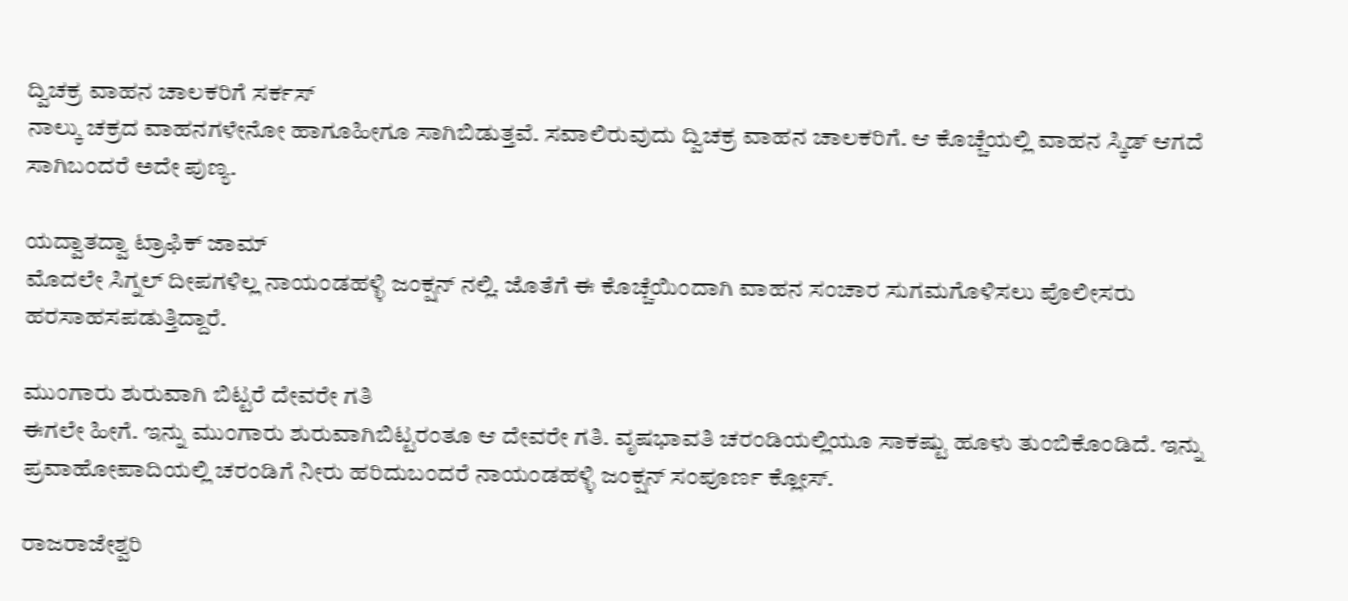ದ್ವಿಚಕ್ರ ವಾಹನ ಚಾಲಕರಿಗೆ ಸರ್ಕಸ್
ನಾಲ್ಕು ಚಕ್ರದ ವಾಹನಗಳೇನೋ ಹಾಗೂಹೀಗೂ ಸಾಗಿಬಿಡುತ್ತವೆ. ಸವಾಲಿರುವುದು ದ್ವಿಚಕ್ರ ವಾಹನ ಚಾಲಕರಿಗೆ. ಆ ಕೊಚ್ಚೆಯಲ್ಲಿ ವಾಹನ ಸ್ಕಿಡ್ ಆಗದೆ ಸಾಗಿಬಂದರೆ ಅದೇ ಪುಣ್ಯ.

ಯದ್ವಾತದ್ವಾ ಟ್ರಾಫಿಕ್ ಜಾಮ್
ಮೊದಲೇ ಸಿಗ್ನಲ್ ದೀಪಗಳಿಲ್ಲ ನಾಯಂಡಹಳ್ಳಿ ಜಂಕ್ಷನ್ ನಲ್ಲಿ. ಜೊತೆಗೆ ಈ ಕೊಚ್ಚೆಯಿಂದಾಗಿ ವಾಹನ ಸಂಚಾರ ಸುಗಮಗೊಳಿಸಲು ಪೊಲೀಸರು ಹರಸಾಹಸಪಡುತ್ತಿದ್ದಾರೆ.

ಮುಂಗಾರು ಶುರುವಾಗಿ ಬಿಟ್ಟರೆ ದೇವರೇ ಗತಿ
ಈಗಲೇ ಹೀಗೆ. ಇನ್ನು ಮುಂಗಾರು ಶುರುವಾಗಿಬಿಟ್ಟರಂತೂ ಆ ದೇವರೇ ಗತಿ. ವೃಷಭಾವತಿ ಚರಂಡಿಯಲ್ಲಿಯೂ ಸಾಕಷ್ಟು ಹೂಳು ತುಂಬಿಕೊಂಡಿದೆ. ಇನ್ನು ಪ್ರವಾಹೋಪಾದಿಯಲ್ಲಿ ಚರಂಡಿಗೆ ನೀರು ಹರಿದುಬಂದರೆ ನಾಯಂಡಹಳ್ಳಿ ಜಂಕ್ಷನ್ ಸಂಪೂರ್ಣ ಕ್ಲೋಸ್.

ರಾಜರಾಜೇಶ್ವರಿ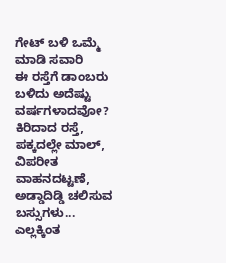ಗೇಟ್ ಬಳಿ ಒಮ್ಮೆ ಮಾಡಿ ಸವಾರಿ
ಈ ರಸ್ತೆಗೆ ಡಾಂಬರು ಬಳಿದು ಅದೆಷ್ಟು ವರ್ಷಗಳಾದವೋ? ಕಿರಿದಾದ ರಸ್ತೆ, ಪಕ್ಕದಲ್ಲೇ ಮಾಲ್, ವಿಪರೀತ ವಾಹನದಟ್ಟಣೆ, ಅಡ್ಡಾದಿಡ್ಡಿ ಚಲಿಸುವ ಬಸ್ಸುಗಳು... ಎಲ್ಲಕ್ಕಿಂತ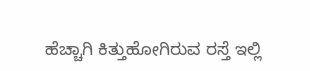ಹೆಚ್ಚಾಗಿ ಕಿತ್ತುಹೋಗಿರುವ ರಸ್ತೆ ಇಲ್ಲಿ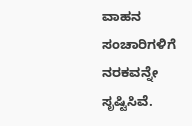ವಾಹನ ಸಂಚಾರಿಗಳಿಗೆ ನರಕವನ್ನೇ ಸೃಷ್ಟಿಸಿವೆ.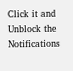Click it and Unblock the Notifications